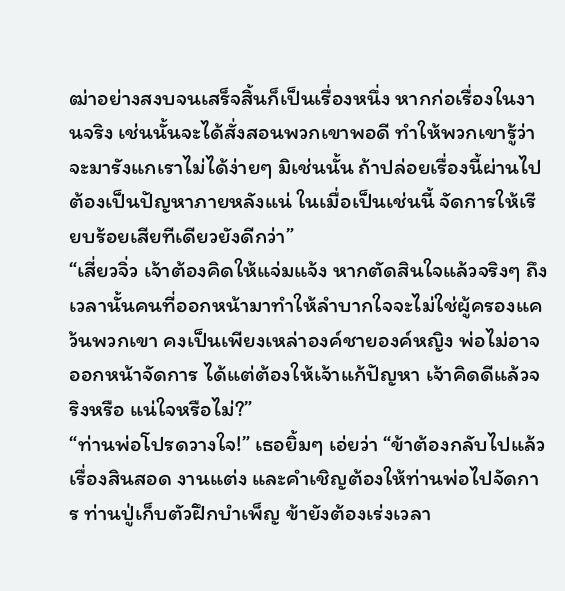ฒ่าอย่างสงบจนเสร็จสิ้นก็เป็นเรื่องหนึ่ง หากก่อเรื่องในงานจริง เช่นนั้นจะได้สั่งสอนพวกเขาพอดี ทำให้พวกเขารู้ว่าจะมารังแกเราไม่ได้ง่ายๆ มิเช่นนั้น ถ้าปล่อยเรื่องนี้ผ่านไปต้องเป็นปัญหาภายหลังแน่ ในเมื่อเป็นเช่นนี้ จัดการให้เรียบร้อยเสียทีเดียวยังดีกว่า”
“เสี่ยวจิ่ว เจ้าต้องคิดให้แจ่มแจ้ง หากตัดสินใจแล้วจริงๆ ถึงเวลานั้นคนที่ออกหน้ามาทำให้ลำบากใจจะไม่ใช่ผู้ครองแคว้นพวกเขา คงเป็นเพียงเหล่าองค์ชายองค์หญิง พ่อไม่อาจออกหน้าจัดการ ได้แต่ต้องให้เจ้าแก้ปัญหา เจ้าคิดดีแล้วจริงหรือ แน่ใจหรือไม่?”
“ท่านพ่อโปรดวางใจ!” เธอยิ้มๆ เอ่ยว่า “ข้าต้องกลับไปแล้ว เรื่องสินสอด งานแต่ง และคำเชิญต้องให้ท่านพ่อไปจัดการ ท่านปู่เก็บตัวฝึกบำเพ็ญ ข้ายังต้องเร่งเวลา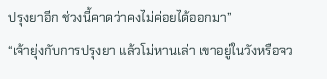ปรุงยาอีก ช่วงนี้คาดว่าคงไม่ค่อยได้ออกมา”
“เจ้ายุ่งกับการปรุงยา แล้วโม่หานเล่า เขาอยู่ในวังหรือจว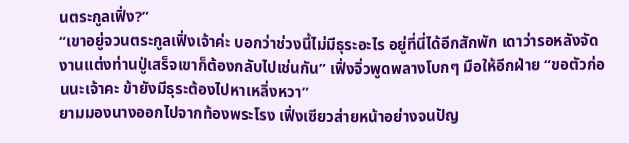นตระกูลเฟิ่ง?”
“เขาอยู่จวนตระกูลเฟิ่งเจ้าค่ะ บอกว่าช่วงนี้ไม่มีธุระอะไร อยู่ที่นี่ได้อีกสักพัก เดาว่ารอหลังจัดงานแต่งท่านปู่เสร็จเขาก็ต้องกลับไปเช่นกัน” เฟิ่งจิ่วพูดพลางโบกๆ มือให้อีกฝ่าย “ขอตัวก่อนนะเจ้าคะ ข้ายังมีธุระต้องไปหาเหลิ่งหวา”
ยามมองนางออกไปจากท้องพระโรง เฟิ่งเซียวส่ายหน้าอย่างจนปัญ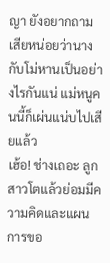ญา ยังอยากถามเสียหน่อยว่านางกับโม่หานเป็นอย่างไรกันแน่ แม่หนูคนนี้ก็เผ่นแน่บไปเสียแล้ว
เฮ้อ! ช่างเถอะ ลูกสาวโตแล้วย่อมมีความคิดและแผนการขอ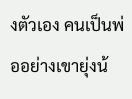งตัวเอง คนเป็นพ่ออย่างเขายุ่งน้